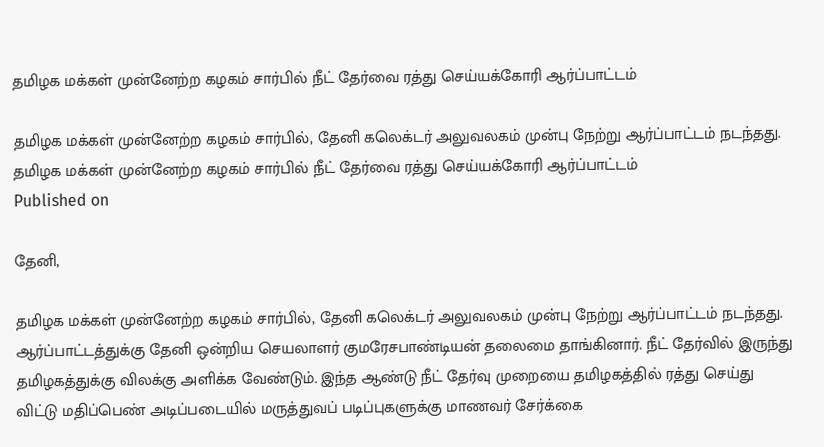தமிழக மக்கள் முன்னேற்ற கழகம் சார்பில் நீட் தேர்வை ரத்து செய்யக்கோரி ஆர்ப்பாட்டம்

தமிழக மக்கள் முன்னேற்ற கழகம் சார்பில், தேனி கலெக்டர் அலுவலகம் முன்பு நேற்று ஆர்ப்பாட்டம் நடந்தது.
தமிழக மக்கள் முன்னேற்ற கழகம் சார்பில் நீட் தேர்வை ரத்து செய்யக்கோரி ஆர்ப்பாட்டம்
Published on

தேனி,

தமிழக மக்கள் முன்னேற்ற கழகம் சார்பில், தேனி கலெக்டர் அலுவலகம் முன்பு நேற்று ஆர்ப்பாட்டம் நடந்தது. ஆர்ப்பாட்டத்துக்கு தேனி ஒன்றிய செயலாளர் குமரேசபாண்டியன் தலைமை தாங்கினார். நீட் தேர்வில் இருந்து தமிழகத்துக்கு விலக்கு அளிக்க வேண்டும். இந்த ஆண்டு நீட் தேர்வு முறையை தமிழகத்தில் ரத்து செய்து விட்டு மதிப்பெண் அடிப்படையில் மருத்துவப் படிப்புகளுக்கு மாணவர் சேர்க்கை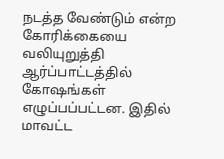நடத்த வேண்டும் என்ற கோரிக்கையை வலியுறுத்தி ஆர்ப்பாட்டத்தில் கோஷங்கள் எழுப்பப்பட்டன. இதில் மாவட்ட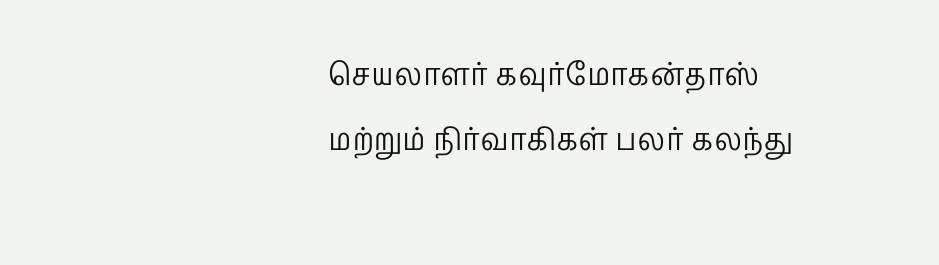செயலாளர் கவுர்மோகன்தாஸ் மற்றும் நிர்வாகிகள் பலர் கலந்து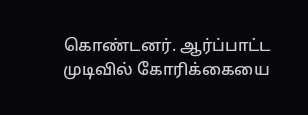கொண்டனர். ஆர்ப்பாட்ட முடிவில் கோரிக்கையை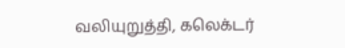வலியுறுத்தி, கலெக்டர்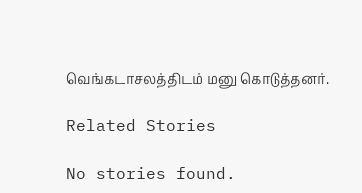வெங்கடாசலத்திடம் மனு கொடுத்தனர்.

Related Stories

No stories found.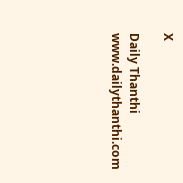X

Daily Thanthi
www.dailythanthi.com